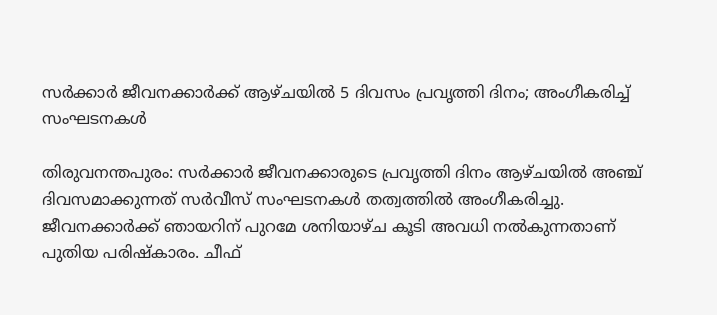സര്‍ക്കാര്‍ ജീവനക്കാര്‍ക്ക് ആഴ്ചയില്‍ 5 ദിവസം പ്രവൃത്തി ദിനം; അംഗീകരിച്ച് സംഘടനകള്‍

തിരുവനന്തപുരം: സര്‍ക്കാര്‍ ജീവനക്കാരുടെ പ്രവൃത്തി ദിനം ആഴ്ചയില്‍ അഞ്ച് ദിവസമാക്കുന്നത് സര്‍വീസ് സംഘടനകള്‍ തത്വത്തില്‍ അംഗീകരിച്ചു. ജീവനക്കാര്‍ക്ക് ഞായറിന് പുറമേ ശനിയാഴ്ച കൂടി അവധി നല്‍കുന്നതാണ് പുതിയ പരിഷ്‌കാരം. ചീഫ്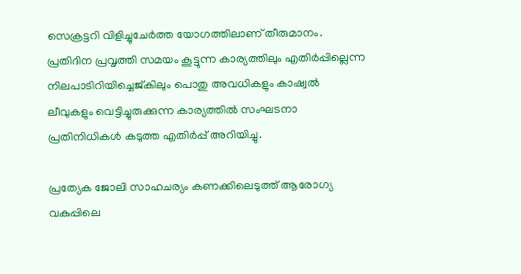സെക്രട്ടറി വിളിച്ചുചേര്‍ത്ത യോഗത്തിലാണ് തീരുമാനം. പ്രതിദിന പ്രവൃത്തി സമയം കൂട്ടുന്ന കാര്യത്തിലും എതിര്‍പ്പില്ലെന്ന നിലപാടിറിയിച്ചെജ്കിലും പൊതു അവധികളും കാഷ്വല്‍ ലീവുകളും വെട്ടിച്ചുരുക്കുന്ന കാര്യത്തില്‍ സംഘടനാ പ്രതിനിധികള്‍ കടുത്ത എതിര്‍പ്പ് അറിയിച്ചു.

പ്രത്യേക ജോലി സാഹചര്യം കണക്കിലെടുത്ത് ആരോഗ്യ വകുപ്പിലെ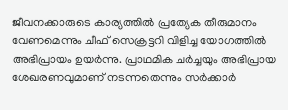ജീവനക്കാരുടെ കാര്യത്തില്‍ പ്രത്യേക തീരുമാനം വേണമെന്നും ചീഫ് സെക്രട്ടറി വിളിച്ച യോഗത്തില്‍ അഭിപ്രായം ഉയര്‍ന്നു. പ്രാഥമിക ചര്‍ച്ചയും അഭിപ്രായ ശേഖരണവുമാണ് നടന്നതെന്നും സര്‍ക്കാര്‍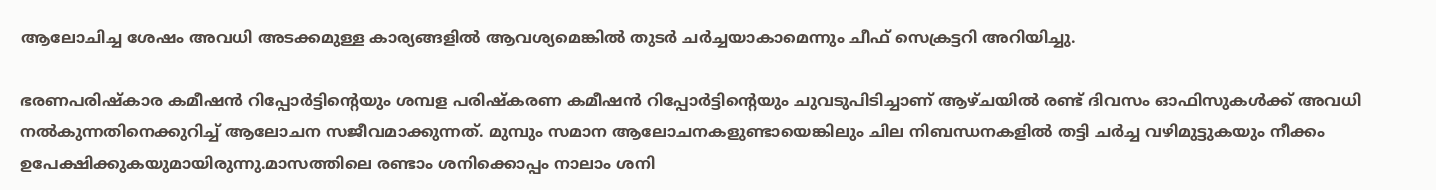ആലോചിച്ച ശേഷം അവധി അടക്കമുള്ള കാര്യങ്ങളില്‍ ആവശ്യമെങ്കില്‍ തുടര്‍ ചര്‍ച്ചയാകാമെന്നും ചീഫ് സെക്രട്ടറി അറിയിച്ചു.

ഭരണപരിഷ്‌കാര കമീഷന്‍ റിപ്പോര്‍ട്ടിന്റെയും ശമ്പള പരിഷ്‌കരണ കമീഷന്‍ റിപ്പോര്‍ട്ടിന്റെയും ചുവടുപിടിച്ചാണ് ആഴ്ചയില്‍ രണ്ട് ദിവസം ഓഫിസുകള്‍ക്ക് അവധി നല്‍കുന്നതിനെക്കുറിച്ച് ആലോചന സജീവമാക്കുന്നത്. മുമ്പും സമാന ആലോചനകളുണ്ടായെങ്കിലും ചില നിബന്ധനകളില്‍ തട്ടി ചര്‍ച്ച വഴിമുട്ടുകയും നീക്കം ഉപേക്ഷിക്കുകയുമായിരുന്നു.മാസത്തിലെ രണ്ടാം ശനിക്കൊപ്പം നാലാം ശനി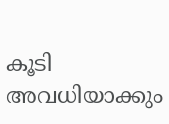കൂടി അവധിയാക്കും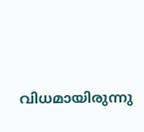വിധമായിരുന്നു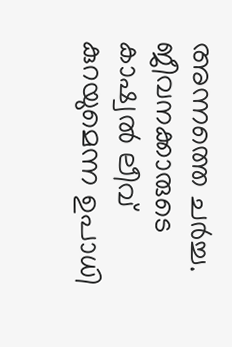അന്നത്തെ ചര്‍ച്ച. ജീവനക്കാരുടെ കാഷ്വല്‍ ലീവ് കുറയുമെന്ന ഉപാധി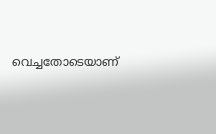വെച്ചതോടെയാണ്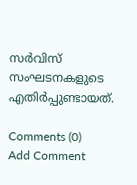സര്‍വിസ് സംഘടനകളുടെ എതിര്‍പ്പുണ്ടായത്.

Comments (0)
Add Comment